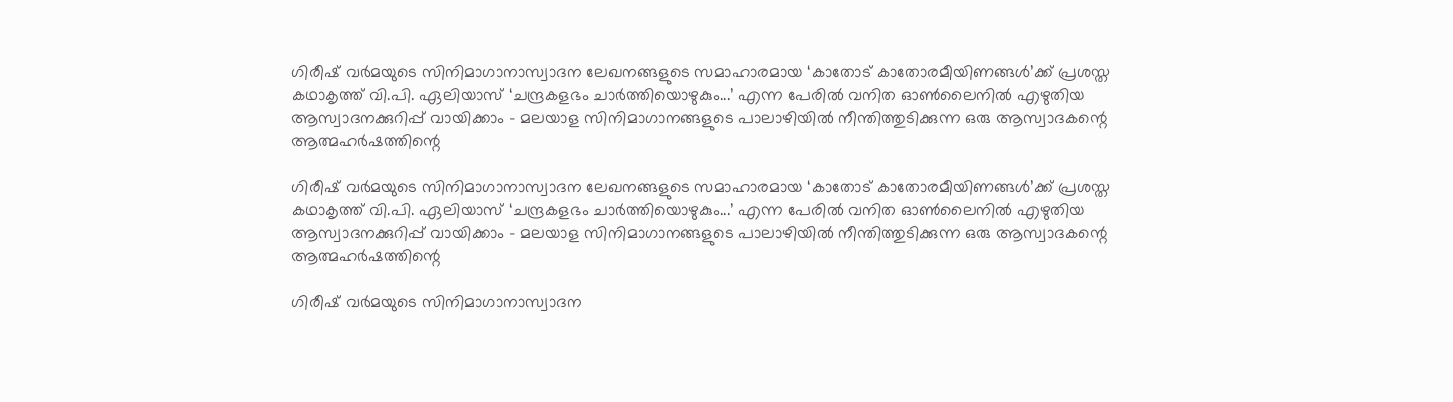ഗിരീഷ് വർമയുടെ സിനിമാഗാനാസ്വാദന ലേഖനങ്ങളുടെ സമാഹാരമായ ‘കാതോട് കാതോരമീയിണങ്ങൾ’ക്ക് പ്രശസ്ത കഥാകൃത്ത് വി.പി. ഏലിയാസ് ‘ചന്ദ്രകളഭം ചാർത്തിയൊഴുകും...’ എന്ന പേരിൽ വനിത ഓൺലൈനിൽ എഴുതിയ ആസ്വാദനക്കുറിപ്പ് വായിക്കാം – മലയാള സിനിമാഗാനങ്ങളുടെ പാലാഴിയിൽ നീന്തിത്തുടിക്കുന്ന ഒരു ആസ്വാദകന്റെ ആത്മഹർഷത്തിന്റെ

ഗിരീഷ് വർമയുടെ സിനിമാഗാനാസ്വാദന ലേഖനങ്ങളുടെ സമാഹാരമായ ‘കാതോട് കാതോരമീയിണങ്ങൾ’ക്ക് പ്രശസ്ത കഥാകൃത്ത് വി.പി. ഏലിയാസ് ‘ചന്ദ്രകളഭം ചാർത്തിയൊഴുകും...’ എന്ന പേരിൽ വനിത ഓൺലൈനിൽ എഴുതിയ ആസ്വാദനക്കുറിപ്പ് വായിക്കാം – മലയാള സിനിമാഗാനങ്ങളുടെ പാലാഴിയിൽ നീന്തിത്തുടിക്കുന്ന ഒരു ആസ്വാദകന്റെ ആത്മഹർഷത്തിന്റെ

ഗിരീഷ് വർമയുടെ സിനിമാഗാനാസ്വാദന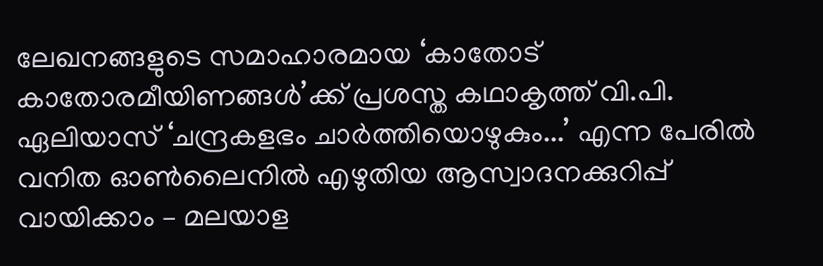ലേഖനങ്ങളുടെ സമാഹാരമായ ‘കാതോട് കാതോരമീയിണങ്ങൾ’ക്ക് പ്രശസ്ത കഥാകൃത്ത് വി.പി. ഏലിയാസ് ‘ചന്ദ്രകളഭം ചാർത്തിയൊഴുകും...’ എന്ന പേരിൽ വനിത ഓൺലൈനിൽ എഴുതിയ ആസ്വാദനക്കുറിപ്പ് വായിക്കാം – മലയാള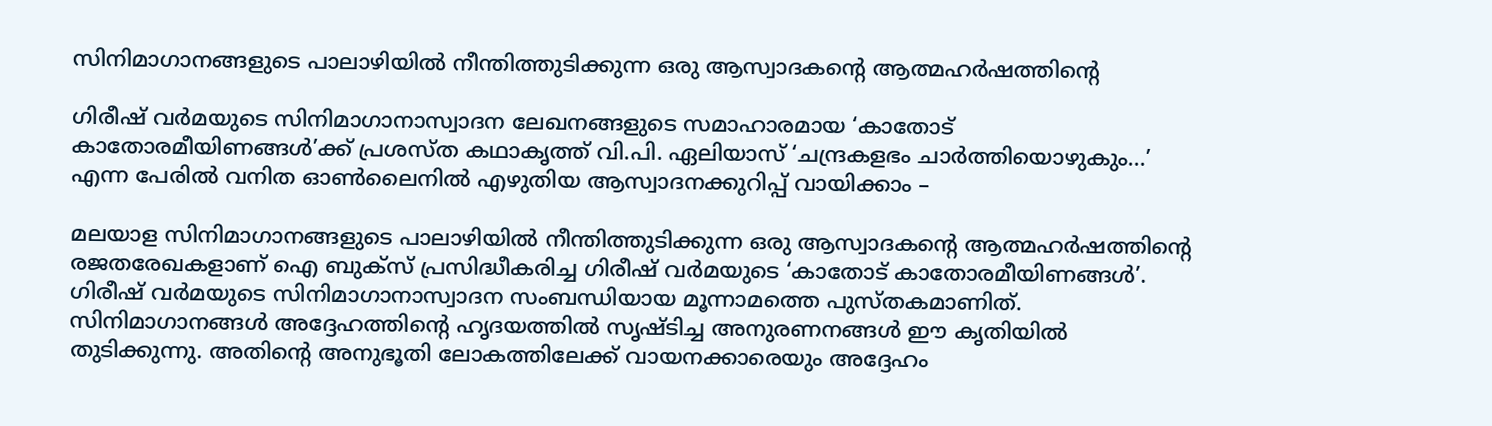സിനിമാഗാനങ്ങളുടെ പാലാഴിയിൽ നീന്തിത്തുടിക്കുന്ന ഒരു ആസ്വാദകന്റെ ആത്മഹർഷത്തിന്റെ

ഗിരീഷ് വർമയുടെ സിനിമാഗാനാസ്വാദന ലേഖനങ്ങളുടെ സമാഹാരമായ ‘കാതോട് കാതോരമീയിണങ്ങൾ’ക്ക് പ്രശസ്ത കഥാകൃത്ത് വി.പി. ഏലിയാസ് ‘ചന്ദ്രകളഭം ചാർത്തിയൊഴുകും...’ എന്ന പേരിൽ വനിത ഓൺലൈനിൽ എഴുതിയ ആസ്വാദനക്കുറിപ്പ് വായിക്കാം –

മലയാള സിനിമാഗാനങ്ങളുടെ പാലാഴിയിൽ നീന്തിത്തുടിക്കുന്ന ഒരു ആസ്വാദകന്റെ ആത്മഹർഷത്തിന്റെ രജതരേഖകളാണ് ഐ ബുക്സ് പ്രസിദ്ധീകരിച്ച ഗിരീഷ് വർമയുടെ ‘കാതോട് കാതോരമീയിണങ്ങൾ’. ഗിരീഷ് വർമയുടെ സിനിമാഗാനാസ്വാദന സംബന്ധിയായ മൂന്നാമത്തെ പുസ്തകമാണിത്. സിനിമാഗാനങ്ങൾ അദ്ദേഹത്തിന്റെ ഹൃദയത്തിൽ സൃഷ്ടിച്ച അനുരണനങ്ങൾ ഈ കൃതിയിൽ തുടിക്കുന്നു. അതിന്റെ അനുഭൂതി ലോകത്തിലേക്ക് വായനക്കാരെയും അദ്ദേഹം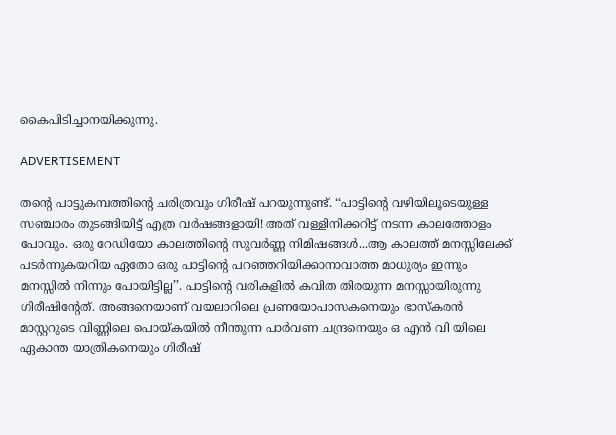കൈപിടിച്ചാനയിക്കുന്നു.

ADVERTISEMENT

തന്റെ പാട്ടുകമ്പത്തിന്റെ ചരിത്രവും ഗിരീഷ് പറയുന്നുണ്ട്. ‘‘പാട്ടിന്റെ വഴിയിലൂടെയുള്ള സഞ്ചാരം തുടങ്ങിയിട്ട് എത്ര വർഷങ്ങളായി! അത് വള്ളിനിക്കറിട്ട് നടന്ന കാലത്തോളം പോവും. ഒരു റേഡിയോ കാലത്തിന്റെ സുവർണ്ണ നിമിഷങ്ങൾ...ആ കാലത്ത് മനസ്സിലേക്ക് പടർന്നുകയറിയ ഏതോ ഒരു പാട്ടിന്റെ പറഞ്ഞറിയിക്കാനാവാത്ത മാധുര്യം ഇന്നും മനസ്സിൽ നിന്നും പോയിട്ടില്ല’’. പാട്ടിന്റെ വരികളിൽ കവിത തിരയുന്ന മനസ്സായിരുന്നു ഗിരീഷിന്റേത്. അങ്ങനെയാണ് വയലാറിലെ പ്രണയോപാസകനെയും ഭാസ്കരൻ മാസ്റ്ററുടെ വിണ്ണിലെ പൊയ്കയിൽ നീന്തുന്ന പാർവണ ചന്ദ്രനെയും ഒ എൻ വി യിലെ ഏകാന്ത യാത്രികനെയും ഗിരീഷ്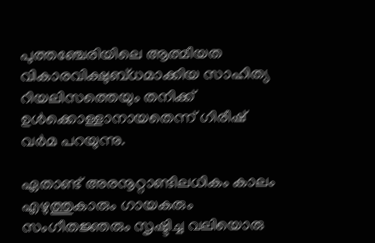പുത്തഞ്ചേരിയിലെ ആത്മീയത വികാരവിക്ഷുബ്ധമാക്കിയ സാഹിത്യ റിയലിസത്തെയും തനിക്ക് ഉൾക്കൊള്ളാനായതെന്ന് ഗിരീഷ് വർമ പറയുന്നു.

ഏതാണ്ട് അരനൂറ്റാണ്ടിലധികം കാലം എഴുത്തുകാരും ഗായകരും സംഗീതജ്ഞരും സൃഷ്ടിച്ച വലിയൊരു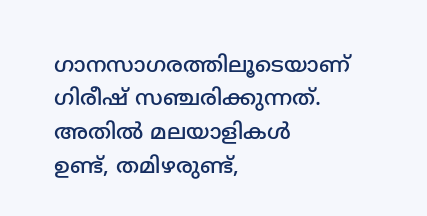ഗാനസാഗരത്തിലൂടെയാണ് ഗിരീഷ് സഞ്ചരിക്കുന്നത്. അതിൽ മലയാളികൾ ഉണ്ട്, തമിഴരുണ്ട്,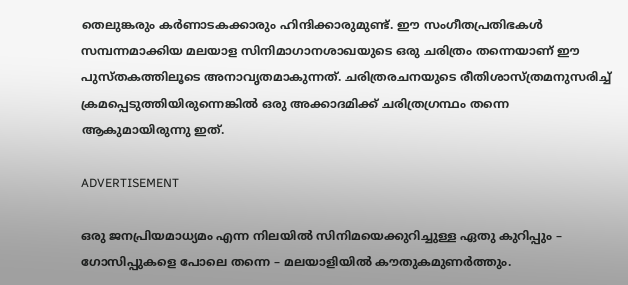തെലുങ്കരും കർണാടകക്കാരും ഹിന്ദിക്കാരുമുണ്ട്. ഈ സംഗീതപ്രതിഭകൾ സമ്പന്നമാക്കിയ മലയാള സിനിമാഗാനശാഖയുടെ ഒരു ചരിത്രം തന്നെയാണ് ഈ പുസ്തകത്തിലൂടെ അനാവൃതമാകുന്നത്. ചരിത്രരചനയുടെ രീതിശാസ്ത്രമനുസരിച്ച് ക്രമപ്പെടുത്തിയിരുന്നെങ്കിൽ ഒരു അക്കാദമിക്ക് ചരിത്രഗ്രന്ഥം തന്നെ ആകുമായിരുന്നു ഇത്.

ADVERTISEMENT

ഒരു ജനപ്രിയമാധ്യമം എന്ന നിലയിൽ സിനിമയെക്കുറിച്ചുള്ള ഏതു കുറിപ്പും – ഗോസിപ്പുകളെ പോലെ തന്നെ – മലയാളിയിൽ കൗതുകമുണർത്തും.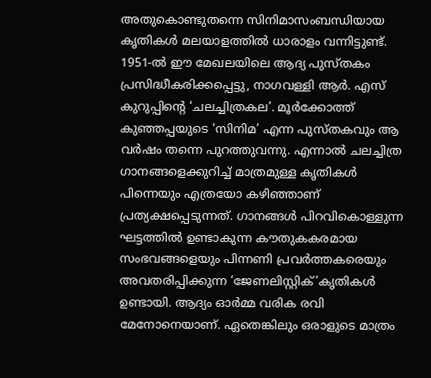അതുകൊണ്ടുതന്നെ സിനിമാസംബന്ധിയായ കൃതികൾ മലയാളത്തിൽ ധാരാളം വന്നിട്ടുണ്ട്. 1951-ൽ ഈ മേഖലയിലെ ആദ്യ പുസ്തകം പ്രസിദ്ധീകരിക്കപ്പെട്ടു, നാഗവള്ളി ആർ. എസ് കുറുപ്പിന്റെ ‘ചലച്ചിത്രകല’. മൂർക്കോത്ത് കുഞ്ഞപ്പയുടെ ‘സിനിമ’ എന്ന പുസ്തകവും ആ വർഷം തന്നെ പുറത്തുവന്നു. എന്നാൽ ചലച്ചിത്ര ഗാനങ്ങളെക്കുറിച്ച് മാത്രമുള്ള കൃതികൾ പിന്നെയും എത്രയോ കഴിഞ്ഞാണ് പ്രത്യക്ഷപ്പെടുന്നത്. ഗാനങ്ങൾ പിറവികൊള്ളുന്ന ഘട്ടത്തിൽ ഉണ്ടാകുന്ന കൗതുകകരമായ സംഭവങ്ങളെയും പിന്നണി പ്രവർത്തകരെയും അവതരിപ്പിക്കുന്ന ‘ജേണലിസ്റ്റിക്’കൃതികൾ ഉണ്ടായി. ആദ്യം ഓർമ്മ വരിക രവി മേനോനെയാണ്. ഏതെങ്കിലും ഒരാളുടെ മാത്രം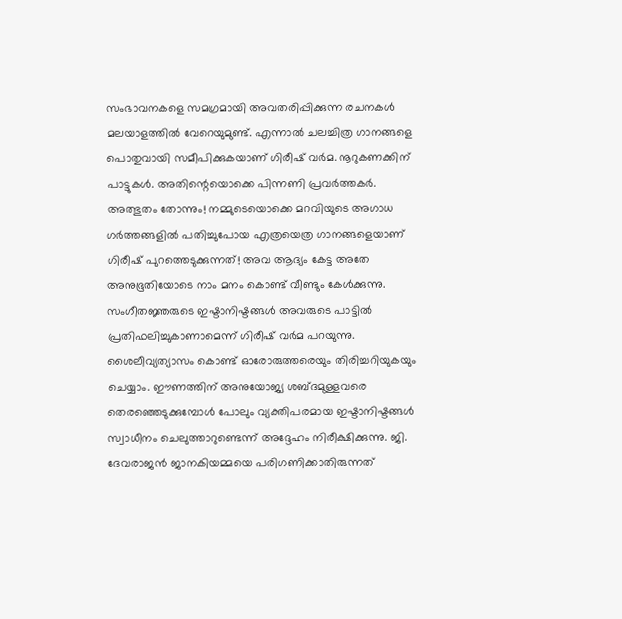സംഭാവനകളെ സമഗ്രമായി അവതരിപ്പിക്കുന്ന രചനകൾ മലയാളത്തിൽ വേറെയുമുണ്ട്. എന്നാൽ ചലച്ചിത്ര ഗാനങ്ങളെ പൊതുവായി സമീപിക്കുകയാണ് ഗിരീഷ് വർമ. നൂറുകണക്കിന് പാട്ടുകൾ. അതിന്റെയൊക്കെ പിന്നണി പ്രവർത്തകർ. അത്ഭുതം തോന്നും! നമ്മുടെയൊക്കെ മറവിയുടെ അഗാധ ഗർത്തങ്ങളിൽ പതിച്ചുപോയ എത്രയെത്ര ഗാനങ്ങളെയാണ് ഗിരീഷ് പുറത്തെടുക്കുന്നത്! അവ ആദ്യം കേട്ട അതേ അനുഭൂതിയോടെ നാം മനം കൊണ്ട് വീണ്ടും കേൾക്കുന്നു. സംഗീതജ്ഞരുടെ ഇഷ്ടാനിഷ്ടങ്ങൾ അവരുടെ പാട്ടിൽ പ്രതിഫലിച്ചുകാണാമെന്ന് ഗിരീഷ് വർമ പറയുന്നു. ശൈലീവ്യത്യാസം കൊണ്ട് ഓരോരുത്തരെയും തിരിച്ചറിയുകയും ചെയ്യാം. ഈണത്തിന് അനുയോജ്യ ശബ്ദമുള്ളവരെ തെരഞ്ഞെടുക്കുമ്പോൾ പോലും വ്യക്തിപരമായ ഇഷ്ടാനിഷ്ടങ്ങൾ സ്വാധീനം ചെലുത്താറുണ്ടെന്ന് അദ്ദേഹം നിരീക്ഷിക്കുന്നു. ജി. ദേവരാജൻ ജാനകിയമ്മയെ പരിഗണിക്കാതിരുന്നത്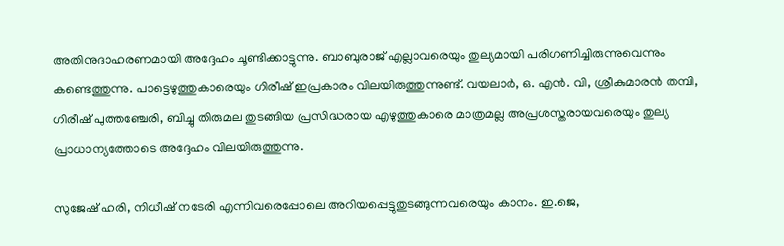അതിനുദാഹരണമായി അദ്ദേഹം ചൂണ്ടിക്കാട്ടുന്നു. ബാബുരാജ് എല്ലാവരെയും തുല്യമായി പരിഗണിച്ചിരുന്നുവെന്നും കണ്ടെത്തുന്നു. പാട്ടെഴുത്തുകാരെയും ഗിരീഷ് ഇപ്രകാരം വിലയിരുത്തുന്നുണ്ട്. വയലാർ, ഒ. എൻ. വി, ശ്രീകുമാരൻ തമ്പി, ഗിരീഷ് പുത്തഞ്ചേരി, ബിച്ചു തിരുമല തുടങ്ങിയ പ്രസിദ്ധരായ എഴുത്തുകാരെ മാത്രമല്ല അപ്രശസ്തരായവരെയും തുല്യ പ്രാധാന്യത്തോടെ അദ്ദേഹം വിലയിരുത്തുന്നു.

സുജേഷ് ഹരി, നിധീഷ് നടേരി എന്നിവരെപ്പോലെ അറിയപ്പെട്ടുതുടങ്ങുന്നവരെയും കാനം. ഇ.ജെ,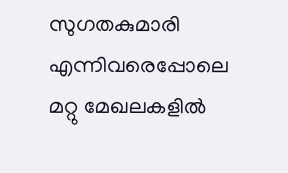സുഗതകുമാരി എന്നിവരെപ്പോലെ മറ്റു മേഖലകളിൽ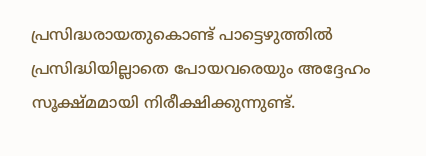പ്രസിദ്ധരായതുകൊണ്ട് പാട്ടെഴുത്തിൽ പ്രസിദ്ധിയില്ലാതെ പോയവരെയും അദ്ദേഹം സൂക്ഷ്മമായി നിരീക്ഷിക്കുന്നുണ്ട്.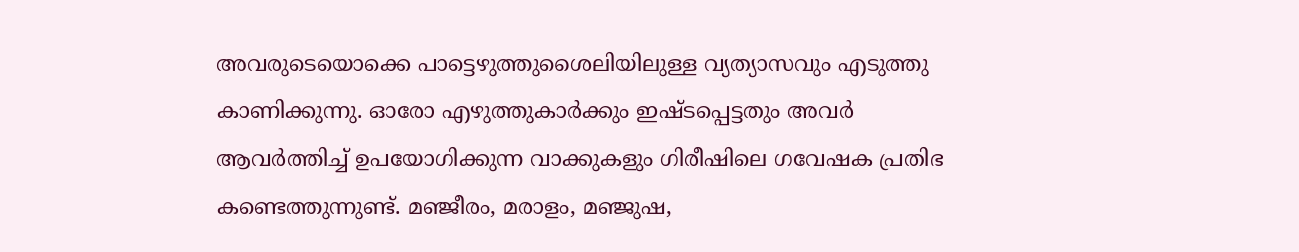അവരുടെയൊക്കെ പാട്ടെഴുത്തുശൈലിയിലുള്ള വ്യത്യാസവും എടുത്തു കാണിക്കുന്നു. ഓരോ എഴുത്തുകാർക്കും ഇഷ്ടപ്പെട്ടതും അവർ ആവർത്തിച്ച് ഉപയോഗിക്കുന്ന വാക്കുകളും ഗിരീഷിലെ ഗവേഷക പ്രതിഭ കണ്ടെത്തുന്നുണ്ട്. മഞ്ജീരം, മരാളം, മഞ്ജുഷ,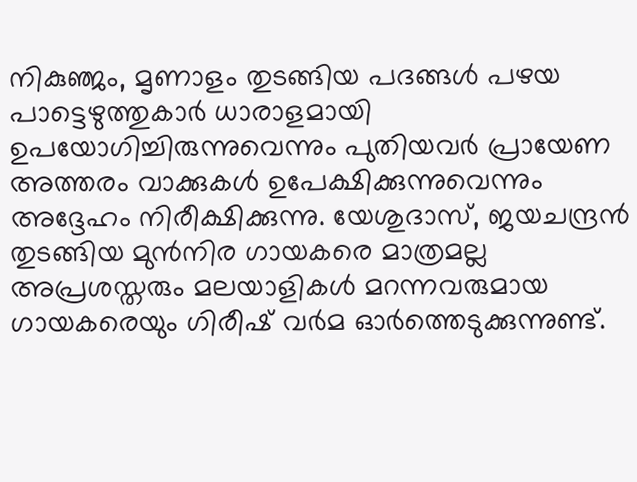നികുഞ്ജം, മൃണാളം തുടങ്ങിയ പദങ്ങൾ പഴയ പാട്ടെഴുത്തുകാർ ധാരാളമായി ഉപയോഗിച്ചിരുന്നുവെന്നും പുതിയവർ പ്രായേണ അത്തരം വാക്കുകൾ ഉപേക്ഷിക്കുന്നുവെന്നും അദ്ദേഹം നിരീക്ഷിക്കുന്നു. യേശുദാസ്, ജയചന്ദ്രൻ തുടങ്ങിയ മുൻനിര ഗായകരെ മാത്രമല്ല അപ്രശസ്തരും മലയാളികൾ മറന്നവരുമായ ഗായകരെയും ഗിരീഷ് വർമ ഓർത്തെടുക്കുന്നുണ്ട്.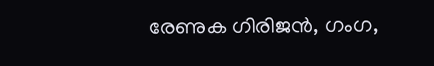രേണുക ഗിരിജൻ, ഗംഗ,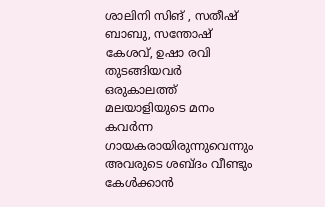ശാലിനി സിങ് , സതീഷ് ബാബു, സന്തോഷ് കേശവ്, ഉഷാ രവി തുടങ്ങിയവർ ഒരുകാലത്ത് മലയാളിയുടെ മനം കവർന്ന ഗായകരായിരുന്നുവെന്നും അവരുടെ ശബ്ദം വീണ്ടും കേൾക്കാൻ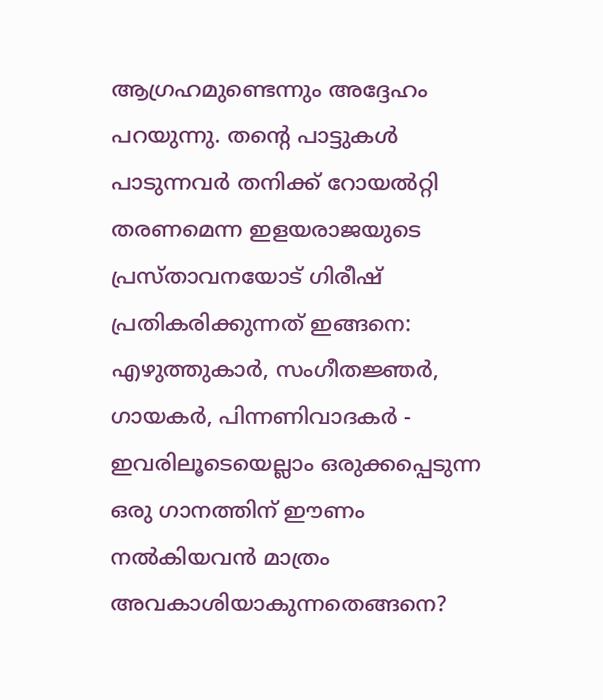ആഗ്രഹമുണ്ടെന്നും അദ്ദേഹം പറയുന്നു. തന്റെ പാട്ടുകൾ പാടുന്നവർ തനിക്ക് റോയൽറ്റി തരണമെന്ന ഇളയരാജയുടെ പ്രസ്താവനയോട് ഗിരീഷ് പ്രതികരിക്കുന്നത് ഇങ്ങനെ: എഴുത്തുകാർ, സംഗീതജ്ഞർ, ഗായകർ, പിന്നണിവാദകർ - ഇവരിലൂടെയെല്ലാം ഒരുക്കപ്പെടുന്ന ഒരു ഗാനത്തിന് ഈണം നൽകിയവൻ മാത്രം അവകാശിയാകുന്നതെങ്ങനെ?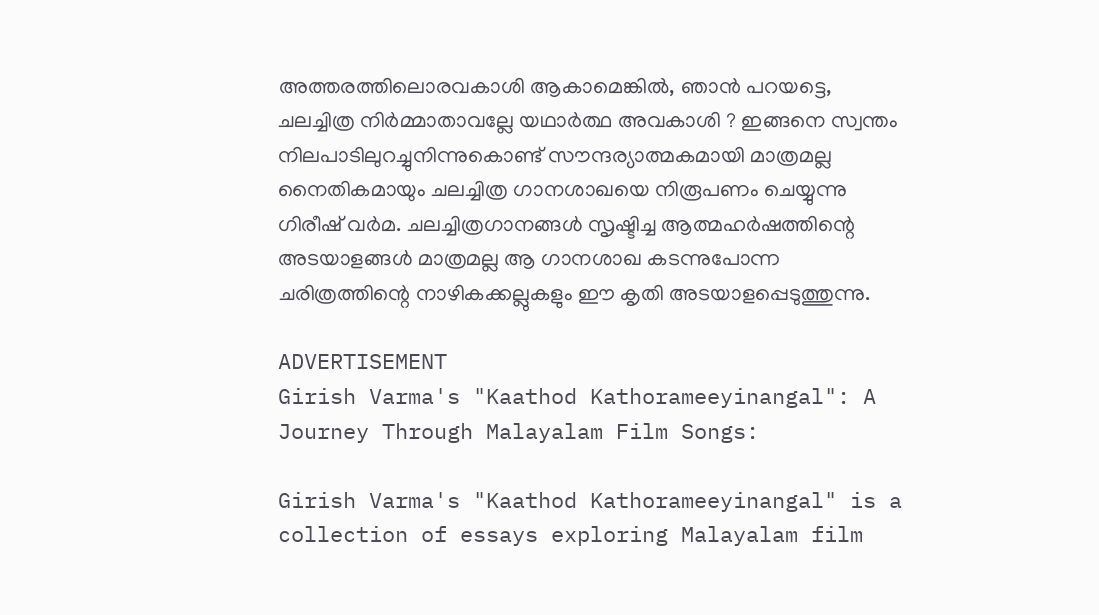അത്തരത്തിലൊരവകാശി ആകാമെങ്കിൽ, ഞാൻ പറയട്ടെ, ചലച്ചിത്ര നിർമ്മാതാവല്ലേ യഥാർത്ഥ അവകാശി ? ഇങ്ങനെ സ്വന്തം നിലപാടിലുറച്ചുനിന്നുകൊണ്ട് സൗന്ദര്യാത്മകമായി മാത്രമല്ല നൈതികമായും ചലച്ചിത്ര ഗാനശാഖയെ നിരൂപണം ചെയ്യുന്നു ഗിരീഷ് വർമ. ചലച്ചിത്രഗാനങ്ങൾ സൃഷ്ടിച്ച ആത്മഹർഷത്തിന്റെ അടയാളങ്ങൾ മാത്രമല്ല ആ ഗാനശാഖ കടന്നുപോന്ന ചരിത്രത്തിന്റെ നാഴികക്കല്ലുകളും ഈ കൃതി അടയാളപ്പെടുത്തുന്നു.

ADVERTISEMENT
Girish Varma's "Kaathod Kathorameeyinangal": A Journey Through Malayalam Film Songs:

Girish Varma's "Kaathod Kathorameeyinangal" is a collection of essays exploring Malayalam film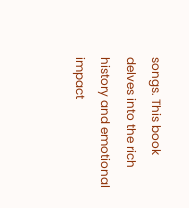songs. This book delves into the rich history and emotional impact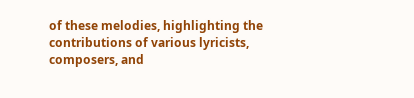of these melodies, highlighting the contributions of various lyricists, composers, and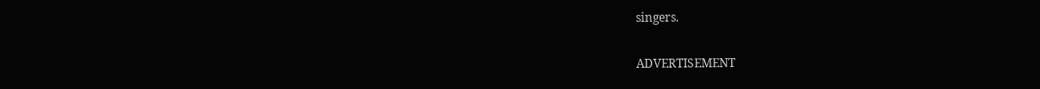singers.

ADVERTISEMENT